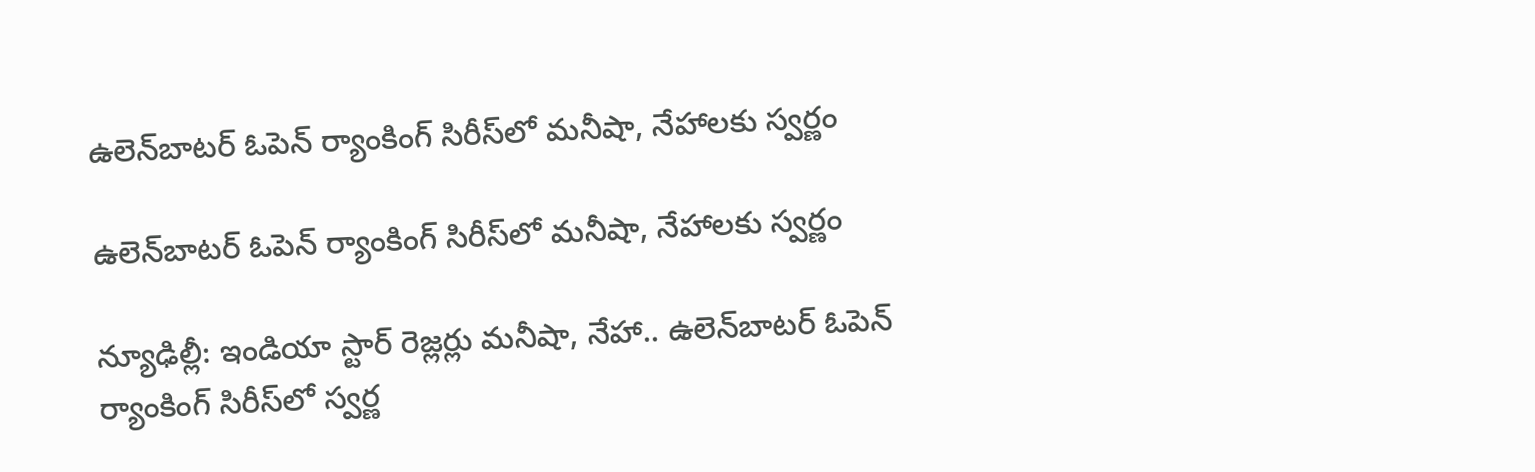ఉలెన్‌‌‌‌‌‌‌‌బాటర్‌‌‌‌‌‌‌‌ ఓపెన్‌‌‌‌‌‌‌‌ ర్యాంకింగ్‌‌‌‌‌‌‌‌ సిరీస్‌‌‌‌‌‌‌‌లో మనీషా, నేహాలకు స్వర్ణం

ఉలెన్‌‌‌‌‌‌‌‌బాటర్‌‌‌‌‌‌‌‌ ఓపెన్‌‌‌‌‌‌‌‌ ర్యాంకింగ్‌‌‌‌‌‌‌‌ సిరీస్‌‌‌‌‌‌‌‌లో మనీషా, నేహాలకు స్వర్ణం

న్యూఢిల్లీ: ఇండియా స్టార్‌‌‌‌‌‌‌‌ రెజ్లర్లు మనీషా, నేహా.. ఉలెన్‌‌‌‌‌‌‌‌బాటర్‌‌‌‌‌‌‌‌ ఓపెన్‌‌‌‌‌‌‌‌ ర్యాంకింగ్‌‌‌‌‌‌‌‌ సిరీస్‌‌‌‌‌‌‌‌లో స్వర్ణ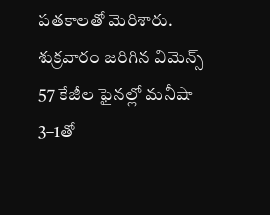పతకాలతో మెరిశారు. శుక్రవారం జరిగిన విమెన్స్‌‌‌‌‌‌‌‌ 57 కేజీల ఫైనల్లో మనీషా 3–1తో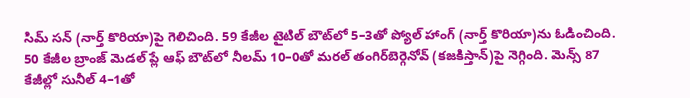సిమ్‌‌‌‌‌‌‌‌ సన్‌‌‌‌‌‌‌‌ (నార్త్‌‌‌‌‌‌‌‌ కొరియా)పై గెలిచింది. 59 కేజీల టైటిల్ బౌట్‌‌‌‌‌‌‌‌లో 5–3తో ప్యోల్‌‌‌‌‌‌‌‌ హాంగ్‌‌‌‌‌‌‌‌ (నార్త్‌‌‌‌‌‌‌‌ కొరియా)ను ఓడించింది. 50 కేజీల బ్రాంజ్‌‌‌‌‌‌‌‌ మెడల్‌‌‌‌‌‌‌‌ ప్లే ఆఫ్‌‌‌‌‌‌‌‌ బౌట్‌‌‌‌‌‌‌‌లో నీలమ్‌‌‌‌‌‌‌‌ 10–0తో మరల్‌‌‌‌‌‌‌‌ తంగిర్‌‌‌‌‌‌‌‌బెర్గెనోవ్‌‌‌‌‌‌‌‌ (కజకిస్తాన్‌‌‌‌‌‌‌‌)పై నెగ్గింది. మెన్స్‌‌‌‌‌‌‌‌ 87 కేజీల్లో సునీల్‌‌‌‌‌‌‌‌ 4–1తో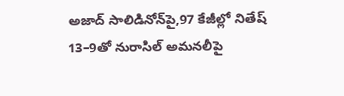అజాద్‌‌‌‌‌‌‌‌ సాలిడినోన్‌‌‌‌‌‌‌‌పై,97 కేజీల్లో నితేష్‌‌‌‌‌‌‌‌ 13–9తో నురాసిల్‌‌‌‌‌‌‌‌ అమనలీపై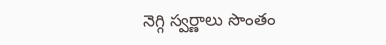నెగ్గి స్వర్ణాలు సొంతం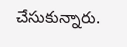చేసుకున్నారు.